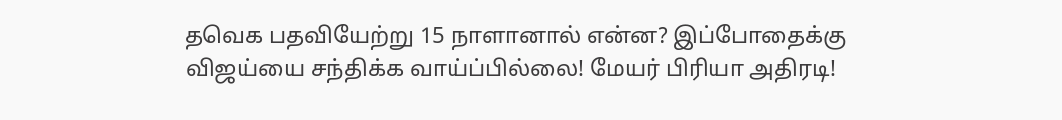தவெக பதவியேற்று 15 நாளானால் என்ன? இப்போதைக்கு விஜய்யை சந்திக்க வாய்ப்பில்லை! மேயர் பிரியா அதிரடி!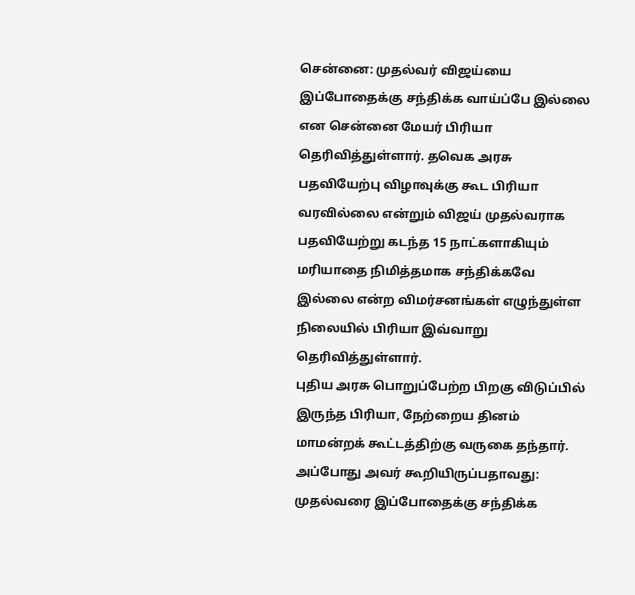சென்னை: முதல்வர் விஜய்யை இப்போதைக்கு சந்திக்க வாய்ப்பே இல்லை என சென்னை மேயர் பிரியா தெரிவித்துள்ளார். தவெக அரசு பதவியேற்பு விழாவுக்கு கூட பிரியா வரவில்லை என்றும் விஜய் முதல்வராக பதவியேற்று கடந்த 15 நாட்களாகியும் மரியாதை நிமித்தமாக சந்திக்கவே இல்லை என்ற விமர்சனங்கள் எழுந்துள்ள நிலையில் பிரியா இவ்வாறு தெரிவித்துள்ளார்.
புதிய அரசு பொறுப்பேற்ற பிறகு விடுப்பில் இருந்த பிரியா, நேற்றைய தினம் மாமன்றக் கூட்டத்திற்கு வருகை தந்தார். அப்போது அவர் கூறியிருப்பதாவது: முதல்வரை இப்போதைக்கு சந்திக்க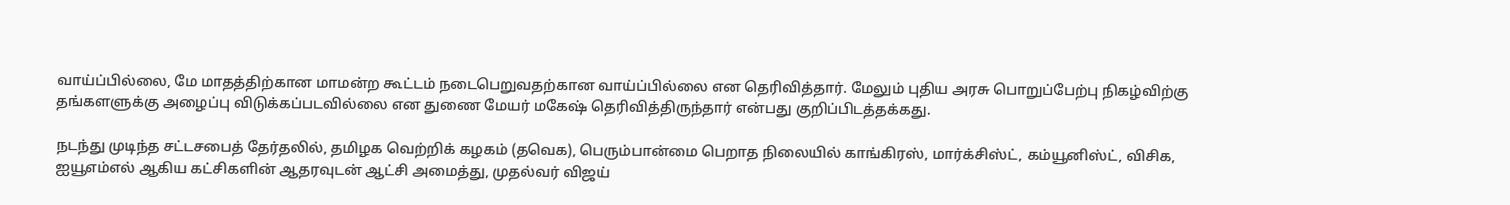வாய்ப்பில்லை, மே மாதத்திற்கான மாமன்ற கூட்டம் நடைபெறுவதற்கான வாய்ப்பில்லை என தெரிவித்தார். மேலும் புதிய அரசு பொறுப்பேற்பு நிகழ்விற்கு தங்களளுக்கு அழைப்பு விடுக்கப்படவில்லை என துணை மேயர் மகேஷ் தெரிவித்திருந்தார் என்பது குறிப்பிடத்தக்கது.

நடந்து முடிந்த சட்டசபைத் தேர்தலில், தமிழக வெற்றிக் கழகம் (தவெக), பெரும்பான்மை பெறாத நிலையில் காங்கிரஸ், மார்க்சிஸ்ட், கம்யூனிஸ்ட், விசிக, ஐயூஎம்எல் ஆகிய கட்சிகளின் ஆதரவுடன் ஆட்சி அமைத்து, முதல்வர் விஜய்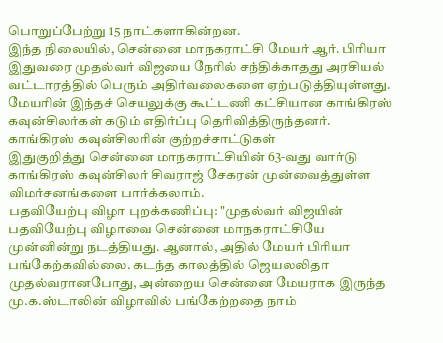பொறுப்பேற்று 15 நாட்களாகின்றன.
இந்த நிலையில், சென்னை மாநகராட்சி மேயர் ஆர். பிரியா இதுவரை முதல்வர் விஜயை நேரில் சந்திக்காதது அரசியல் வட்டாரத்தில் பெரும் அதிர்வலைகளை ஏற்படுத்தியுள்ளது. மேயரின் இந்தச் செயலுக்கு கூட்டணி கட்சியான காங்கிரஸ் கவுன்சிலர்கள் கடும் எதிர்ப்பு தெரிவித்திருந்தனர்.
காங்கிரஸ் கவுன்சிலரின் குற்றச்சாட்டுகள்
இதுகுறித்து சென்னை மாநகராட்சியின் 63-வது வார்டு காங்கிரஸ் கவுன்சிலர் சிவராஜ் சேகரன் முன்வைத்துள்ள விமர்சனங்களை பார்க்கலாம்.
பதவியேற்பு விழா புறக்கணிப்பு: "முதல்வர் விஜயின் பதவியேற்பு விழாவை சென்னை மாநகராட்சியே முன்னின்று நடத்தியது. ஆனால், அதில் மேயர் பிரியா பங்கேற்கவில்லை. கடந்த காலத்தில் ஜெயலலிதா முதல்வரானபோது, அன்றைய சென்னை மேயராக இருந்த மு.க.ஸ்டாலின் விழாவில் பங்கேற்றதை நாம்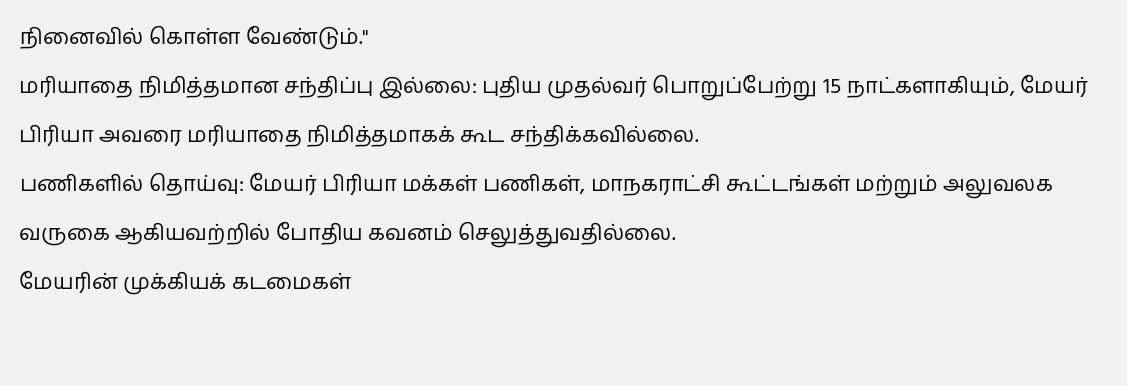நினைவில் கொள்ள வேண்டும்."
மரியாதை நிமித்தமான சந்திப்பு இல்லை: புதிய முதல்வர் பொறுப்பேற்று 15 நாட்களாகியும், மேயர் பிரியா அவரை மரியாதை நிமித்தமாகக் கூட சந்திக்கவில்லை.
பணிகளில் தொய்வு: மேயர் பிரியா மக்கள் பணிகள், மாநகராட்சி கூட்டங்கள் மற்றும் அலுவலக வருகை ஆகியவற்றில் போதிய கவனம் செலுத்துவதில்லை.
மேயரின் முக்கியக் கடமைகள்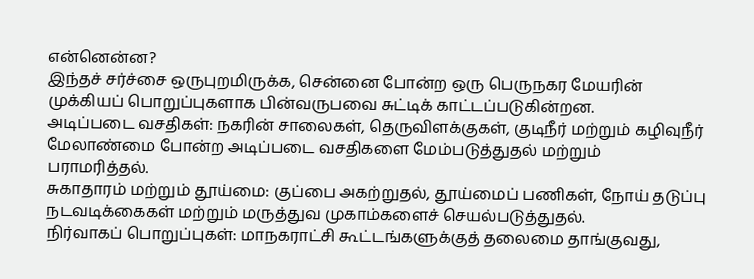என்னென்ன?
இந்தச் சர்ச்சை ஒருபுறமிருக்க, சென்னை போன்ற ஒரு பெருநகர மேயரின் முக்கியப் பொறுப்புகளாக பின்வருபவை சுட்டிக் காட்டப்படுகின்றன.
அடிப்படை வசதிகள்: நகரின் சாலைகள், தெருவிளக்குகள், குடிநீர் மற்றும் கழிவுநீர் மேலாண்மை போன்ற அடிப்படை வசதிகளை மேம்படுத்துதல் மற்றும் பராமரித்தல்.
சுகாதாரம் மற்றும் தூய்மை: குப்பை அகற்றுதல், தூய்மைப் பணிகள், நோய் தடுப்பு நடவடிக்கைகள் மற்றும் மருத்துவ முகாம்களைச் செயல்படுத்துதல்.
நிர்வாகப் பொறுப்புகள்: மாநகராட்சி கூட்டங்களுக்குத் தலைமை தாங்குவது,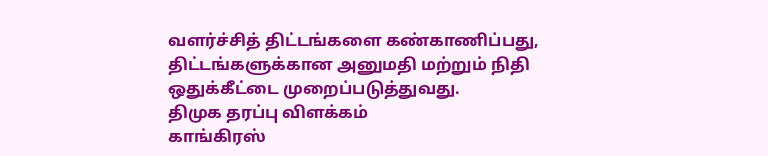வளர்ச்சித் திட்டங்களை கண்காணிப்பது, திட்டங்களுக்கான அனுமதி மற்றும் நிதி ஒதுக்கீட்டை முறைப்படுத்துவது.
திமுக தரப்பு விளக்கம்
காங்கிரஸ்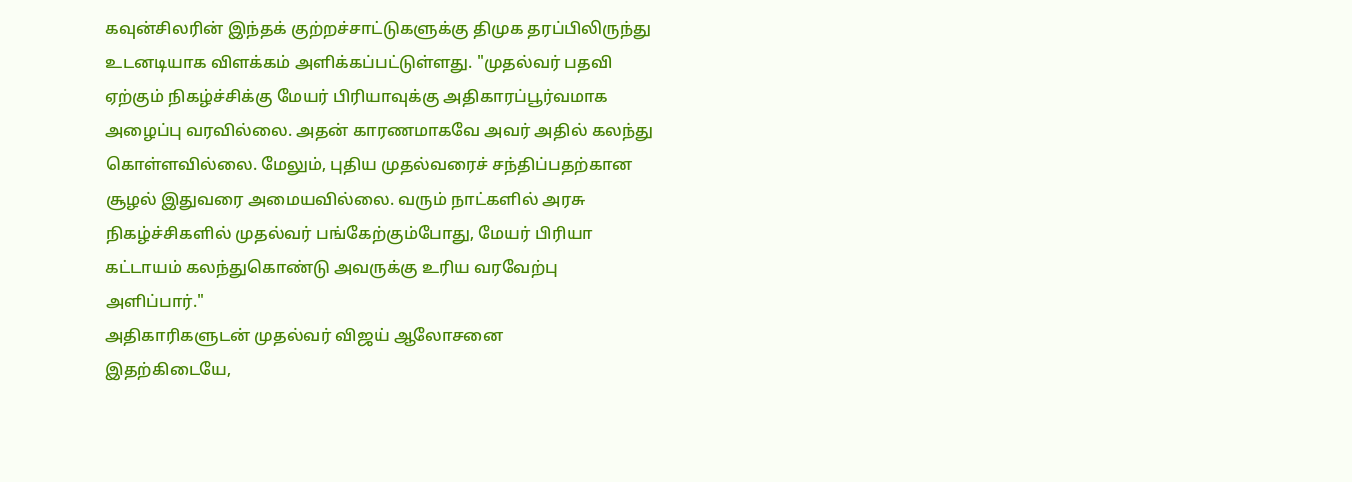கவுன்சிலரின் இந்தக் குற்றச்சாட்டுகளுக்கு திமுக தரப்பிலிருந்து உடனடியாக விளக்கம் அளிக்கப்பட்டுள்ளது. "முதல்வர் பதவி ஏற்கும் நிகழ்ச்சிக்கு மேயர் பிரியாவுக்கு அதிகாரப்பூர்வமாக அழைப்பு வரவில்லை. அதன் காரணமாகவே அவர் அதில் கலந்து கொள்ளவில்லை. மேலும், புதிய முதல்வரைச் சந்திப்பதற்கான சூழல் இதுவரை அமையவில்லை. வரும் நாட்களில் அரசு நிகழ்ச்சிகளில் முதல்வர் பங்கேற்கும்போது, மேயர் பிரியா கட்டாயம் கலந்துகொண்டு அவருக்கு உரிய வரவேற்பு அளிப்பார்."
அதிகாரிகளுடன் முதல்வர் விஜய் ஆலோசனை
இதற்கிடையே,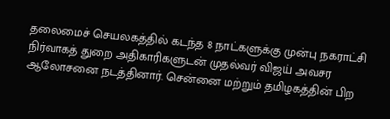தலைமைச் செயலகத்தில் கடந்த 8 நாட்களுக்கு முன்பு நகராட்சி நிர்வாகத் துறை அதிகாரிகளுடன் முதல்வர் விஜய் அவசர ஆலோசனை நடத்தினார். சென்னை மற்றும் தமிழகத்தின் பிற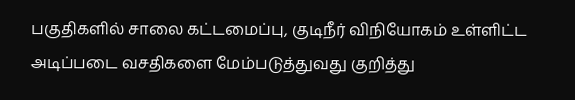பகுதிகளில் சாலை கட்டமைப்பு, குடிநீர் விநியோகம் உள்ளிட்ட அடிப்படை வசதிகளை மேம்படுத்துவது குறித்து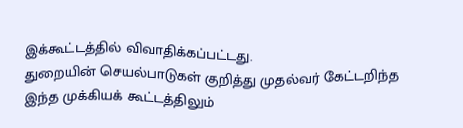இக்கூட்டத்தில் விவாதிக்கப்பட்டது.
துறையின் செயல்பாடுகள் குறித்து முதல்வர் கேட்டறிந்த இந்த முக்கியக் கூட்டத்திலும்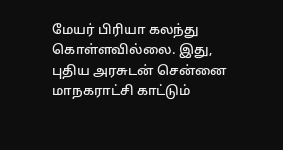மேயர் பிரியா கலந்து கொள்ளவில்லை. இது, புதிய அரசுடன் சென்னை மாநகராட்சி காட்டும்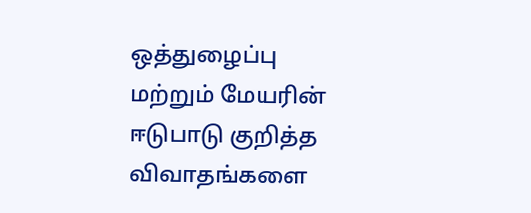ஒத்துழைப்பு மற்றும் மேயரின் ஈடுபாடு குறித்த விவாதங்களை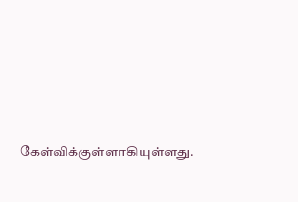கேள்விக்குள்ளாகியுள்ளது.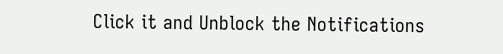Click it and Unblock the Notifications